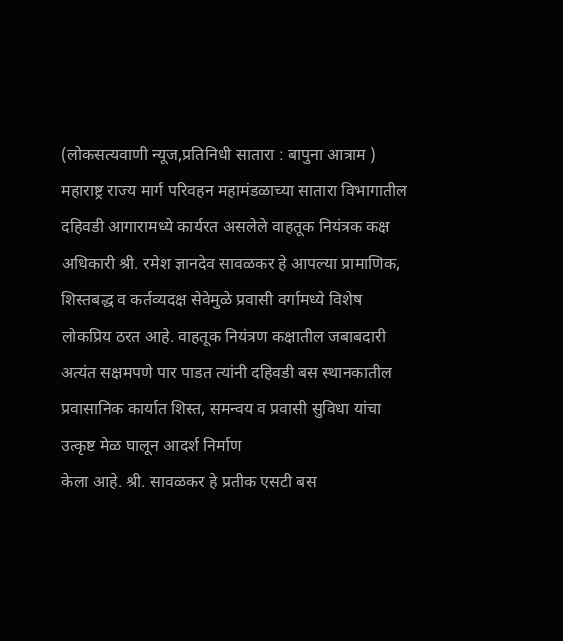(लोकसत्यवाणी न्यूज,प्रतिनिधी सातारा : बापुना आत्राम )
महाराष्ट्र राज्य मार्ग परिवहन महामंडळाच्या सातारा विभागातील दहिवडी आगारामध्ये कार्यरत असलेले वाहतूक नियंत्रक कक्ष अधिकारी श्री. रमेश ज्ञानदेव सावळकर हे आपल्या प्रामाणिक, शिस्तबद्ध व कर्तव्यदक्ष सेवेमुळे प्रवासी वर्गामध्ये विशेष लोकप्रिय ठरत आहे. वाहतूक नियंत्रण कक्षातील जबाबदारी अत्यंत सक्षमपणे पार पाडत त्यांनी दहिवडी बस स्थानकातील प्रवासानिक कार्यात शिस्त, समन्वय व प्रवासी सुविधा यांचा उत्कृष्ट मेळ घालून आदर्श निर्माण
केला आहे. श्री. सावळकर हे प्रतीक एसटी बस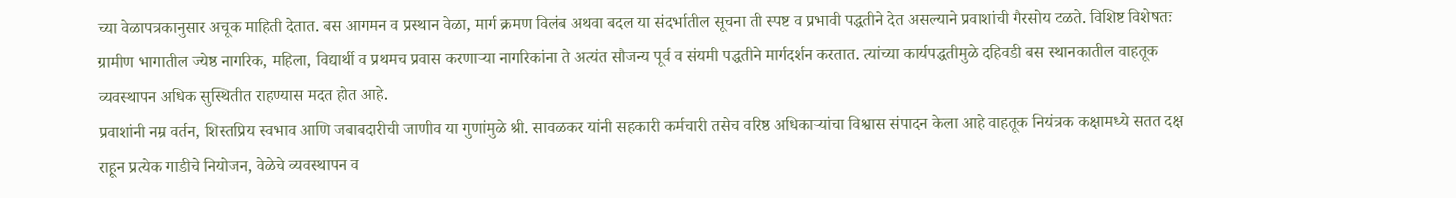च्या वेळापत्रकानुसार अचूक माहिती देतात. बस आगमन व प्रस्थान वेळा, मार्ग क्रमण विलंब अथवा बदल या संदर्भातील सूचना ती स्पष्ट व प्रभावी पद्धतीने देत असल्याने प्रवाशांची गैरसोय टळते. विशिष्ट विशेषतः ग्रामीण भागातील ज्येष्ठ नागरिक, महिला, विद्यार्थी व प्रथमच प्रवास करणाऱ्या नागरिकांना ते अत्यंत सौजन्य पूर्व व संयमी पद्धतीने मार्गदर्शन करतात. त्यांच्या कार्यपद्धतीमुळे दहिवडी बस स्थानकातील वाहतूक व्यवस्थापन अधिक सुस्थितीत राहण्यास मदत होत आहे.
प्रवाशांनी नम्र वर्तन, शिस्तप्रिय स्वभाव आणि जबाबदारीची जाणीव या गुणांमुळे श्री. सावळकर यांनी सहकारी कर्मचारी तसेच वरिष्ठ अधिकाऱ्यांचा विश्वास संपादन केला आहे वाहतूक नियंत्रक कक्षामध्ये सतत दक्ष राहून प्रत्येक गाडीचे नियोजन, वेळेचे व्यवस्थापन व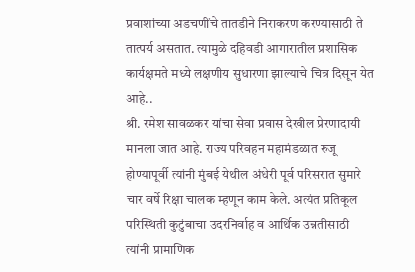प्रवाशांच्या अडचणींचे तातडीने निराकरण करण्यासाठी ते तात्पर्य असतात. त्यामुळे दहिवडी आगारातील प्रशासिक कार्यक्षमते मध्ये लक्षणीय सुधारणा झाल्याचे चित्र दिसून येत आहे..
श्री. रमेश सावळकर यांचा सेवा प्रवास देखील प्रेरणादायी मानला जात आहे. राज्य परिवहन महामंडळात रुजू होण्यापूर्वी त्यांनी मुंबई येथील अंधेरी पूर्व परिसरात सुमारे चार वर्षे रिक्षा चालक म्हणून काम केले. अत्यंत प्रतिकूल परिस्थिती कुटुंबाचा उदरनिर्वाह व आर्थिक उन्नतीसाठी त्यांनी प्रामाणिक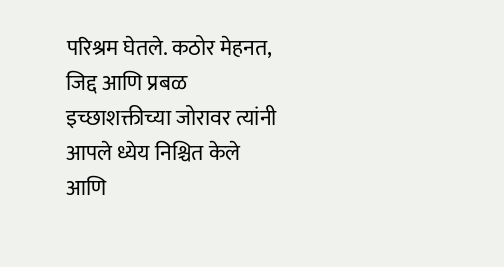परिश्रम घेतले. कठोर मेहनत, जिद्द आणि प्रबळ इच्छाशक्तीच्या जोरावर त्यांनी आपले ध्येय निश्चित केले आणि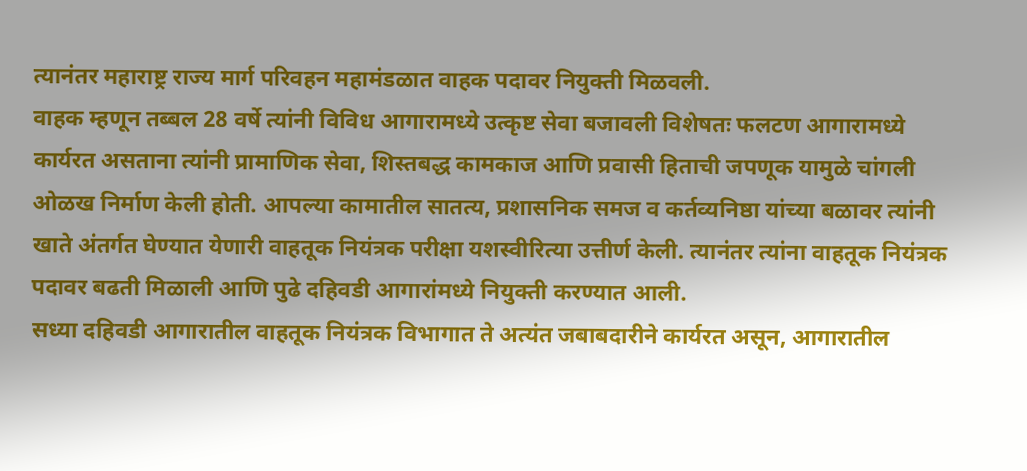त्यानंतर महाराष्ट्र राज्य मार्ग परिवहन महामंडळात वाहक पदावर नियुक्ती मिळवली.
वाहक म्हणून तब्बल 28 वर्षे त्यांनी विविध आगारामध्ये उत्कृष्ट सेवा बजावली विशेषतः फलटण आगारामध्ये कार्यरत असताना त्यांनी प्रामाणिक सेवा, शिस्तबद्ध कामकाज आणि प्रवासी हिताची जपणूक यामुळे चांगली ओळख निर्माण केली होती. आपल्या कामातील सातत्य, प्रशासनिक समज व कर्तव्यनिष्ठा यांच्या बळावर त्यांनी खाते अंतर्गत घेण्यात येणारी वाहतूक नियंत्रक परीक्षा यशस्वीरित्या उत्तीर्ण केली. त्यानंतर त्यांना वाहतूक नियंत्रक पदावर बढती मिळाली आणि पुढे दहिवडी आगारांमध्ये नियुक्ती करण्यात आली.
सध्या दहिवडी आगारातील वाहतूक नियंत्रक विभागात ते अत्यंत जबाबदारीने कार्यरत असून, आगारातील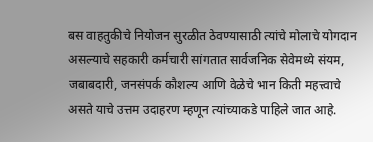बस वाहतुकीचे नियोजन सुरळीत ठेवण्यासाठी त्यांचे मोलाचे योगदान असल्याचे सहकारी कर्मचारी सांगतात सार्वजनिक सेवेमध्ये संयम, जबाबदारी, जनसंपर्क कौशल्य आणि वेळेचे भान किती महत्त्वाचे असते याचे उत्तम उदाहरण म्हणून त्यांच्याकडे पाहिले जात आहे.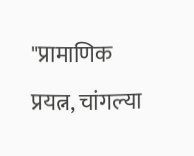"प्रामाणिक प्रयत्न, चांगल्या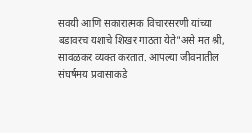सवयी आणि सकारात्मक विचारसरणी यांच्या बडावरच यशाचे शिखर गाठता येते"असे मत श्री, सावळकर व्यक्त करतात. आपल्या जीवनातील संघर्षमय प्रवासाकडे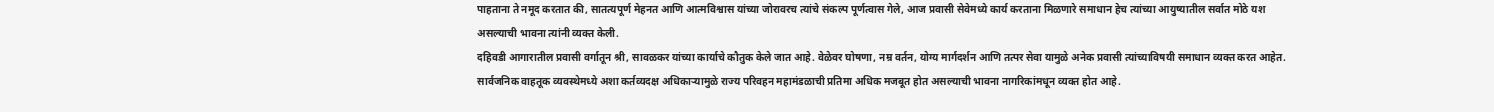पाहताना ते नमूद करतात की, सातत्यपूर्ण मेहनत आणि आत्मविश्वास यांच्या जोरावरच त्यांचे संकल्प पूर्णत्वास गेले, आज प्रवासी सेवेमध्ये कार्य करताना मिळणारे समाधान हेच त्यांच्या आयुष्यातील सर्वात मोठे यश असल्याची भावना त्यांनी व्यक्त केली.
दहिवडी आगारातील प्रवासी वर्गातून श्री, सावळकर यांच्या कार्याचे कौतुक केले जात आहे. वेळेवर घोषणा, नम्र वर्तन, योग्य मार्गदर्शन आणि तत्पर सेवा यामुळे अनेक प्रवासी त्यांच्याविषयी समाधान व्यक्त करत आहेत. सार्वजनिक वाहतूक व्यवस्थेमध्ये अशा कर्तव्यदक्ष अधिकाऱ्यामुळे राज्य परिवहन महामंडळाची प्रतिमा अधिक मजबूत होत असल्याची भावना नागरिकांमधून व्यक्त होत आहे.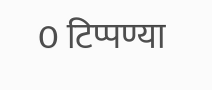0 टिप्पण्या